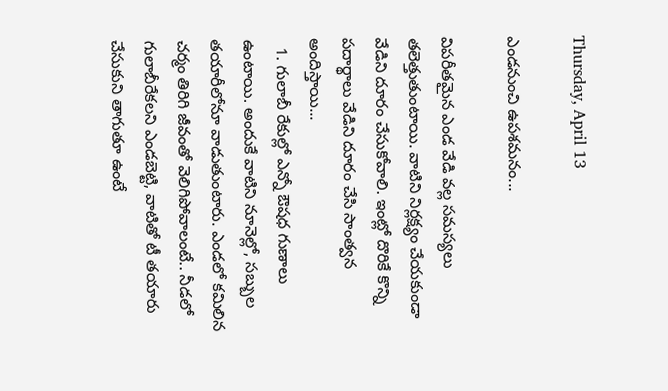Thursday, April 13

ఎండనుంచి ఉపశమనం...

విపరీతమైన ఎండ వేడి వల్ల సమస్యలు తలెత్తుతుంటాయి. వాటిని నిర్లక్ష్యం చేయకుండా వేడిని దూరం చేసుకోవాలి. ఇంట్లో దొరికే కొన్ని పదార్థాలు వేడిని దూరం చేసి సాంత్వన అందిస్తాయి...
  1. గులాబీ రేకుల్లో ఎన్నో ఔషధ గుణాలు ఉంటాయి. అందుకే వాటిని నూనెల్లో, సబ్బుల తయారీలోనూ వాడుతుంటారు. ఎండలో కమిలిన చర్మం తిరిగి జీవంతో వెలిగిపోవాలంటే.. నీడలో గులాబీరేకలని ఎండబెట్టి, వాటితో టీ తయారు చేసుకుని తాగుతూ ఉంటే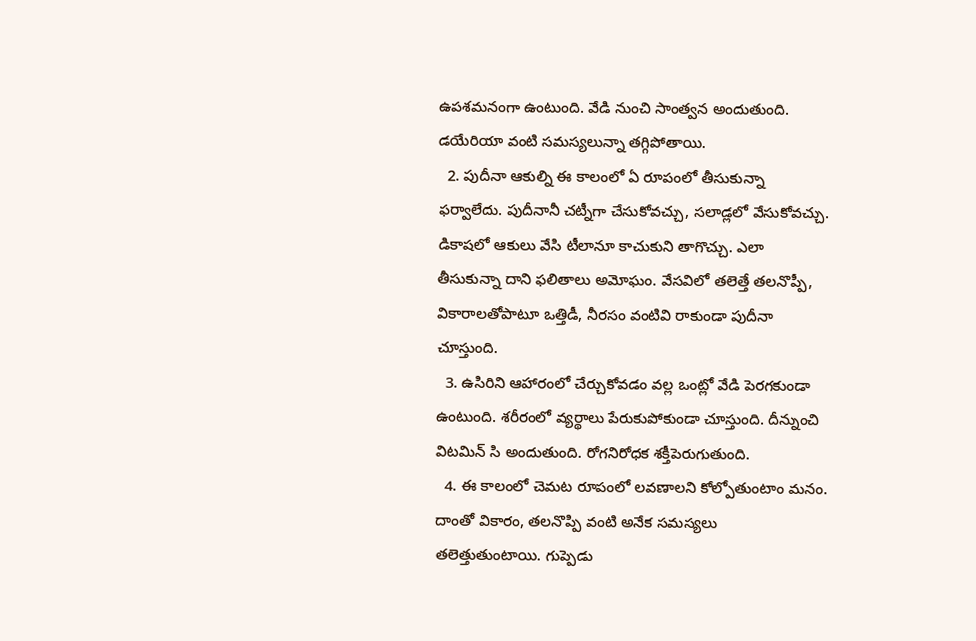ఉపశమనంగా ఉంటుంది. వేడి నుంచి సాంత్వన అందుతుంది. డయేరియా వంటి సమస్యలున్నా తగ్గిపోతాయి.
  2. పుదీనా ఆకుల్ని ఈ కాలంలో ఏ రూపంలో తీసుకున్నా ఫర్వాలేదు. పుదీనానీ చట్నీగా చేసుకోవచ్చు, సలాడ్లలో వేసుకోవచ్చు. డికాషలో ఆకులు వేసి టీలానూ కాచుకుని తాగొచ్చు. ఎలా తీసుకున్నా దాని ఫలితాలు అమోఘం. వేసవిలో తలెత్తే తలనొప్పీ, వికారాలతోపాటూ ఒత్తిడీ, నీరసం వంటివి రాకుండా పుదీనా చూస్తుంది.
  3. ఉసిరిని ఆహారంలో చేర్చుకోవడం వల్ల ఒంట్లో వేడి పెరగకుండా ఉంటుంది. శరీరంలో వ్యర్థాలు పేరుకుపోకుండా చూస్తుంది. దీన్నుంచి విటమిన్‌ సి అందుతుంది. రోగనిరోధక శక్తీపెరుగుతుంది.
  4. ఈ కాలంలో చెమట రూపంలో లవణాలని కోల్పోతుంటాం మనం. దాంతో వికారం, తలనొప్పి వంటి అనేక సమస్యలు తలెత్తుతుంటాయి. గుప్పెడు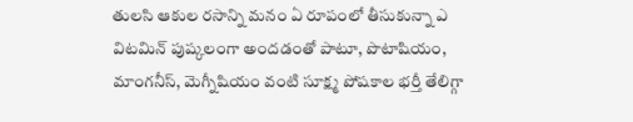తులసి ఆకుల రసాన్ని మనం ఏ రూపంలో తీసుకున్నా ఎ విటమిన్‌ పుష్కలంగా అందడంతో పాటూ, పొటాషియం, మాంగనీస్‌, మెగ్నీషియం వంటి సూక్ష్మ పోషకాల భర్తీ తేలిగ్గా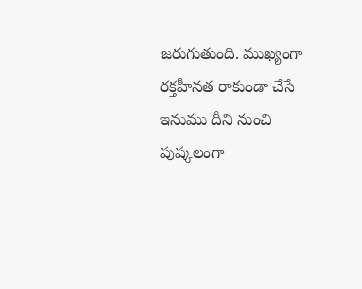జరుగుతుంది. ముఖ్యంగా రక్తహీనత రాకుండా చేసే ఇనుము దీని నుంచి పుష్కలంగా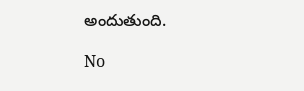అందుతుంది.

No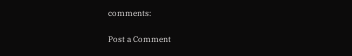comments:

Post a Comment